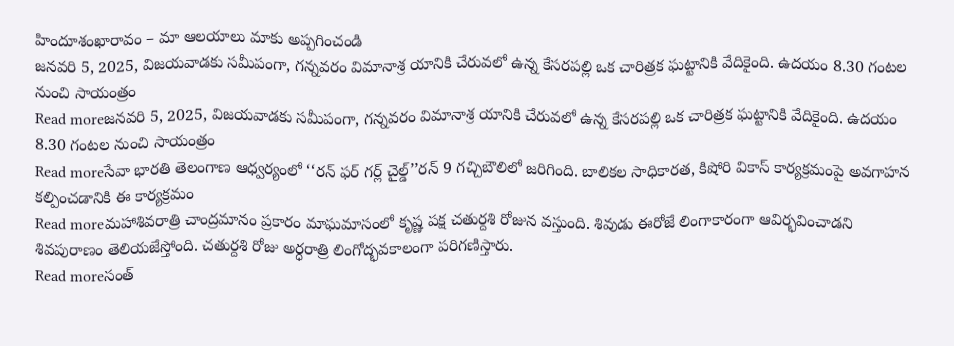హిందూశంఖారావం – మా ఆలయాలు మాకు అప్పగించండి
జనవరి 5, 2025, విజయవాడకు సమీపంగా, గన్నవరం విమానాశ్ర యానికి చేరువలో ఉన్న కేసరపల్లి ఒక చారిత్రక ఘట్టానికి వేదికైంది. ఉదయం 8.30 గంటల నుంచి సాయంత్రం
Read moreజనవరి 5, 2025, విజయవాడకు సమీపంగా, గన్నవరం విమానాశ్ర యానికి చేరువలో ఉన్న కేసరపల్లి ఒక చారిత్రక ఘట్టానికి వేదికైంది. ఉదయం 8.30 గంటల నుంచి సాయంత్రం
Read moreసేవా భారతి తెలంగాణ ఆధ్వర్యంలో ‘‘రన్ ఫర్ గర్ల్ చైల్డ్’’రన్ 9 గచ్చిబౌలిలో జరిగింది. బాలికల సాధికారత, కిషోరి వికాస్ కార్యక్రమంపై అవగాహన కల్పించడానికి ఈ కార్యక్రమం
Read moreమహాశివరాత్రి చాంద్రమానం ప్రకారం మాఘమాసంలో కృష్ణ పక్ష చతుర్దశి రోజున వస్తుంది. శివుడు ఈరోజే లింగాకారంగా ఆవిర్భవించాడని శివపురాణం తెలియజేస్తోంది. చతుర్దశి రోజు అర్ధరాత్రి లింగోద్భవకాలంగా పరిగణిస్తారు.
Read moreసంత్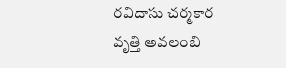రవిదాసు చర్మకార వృత్తి అవలంబి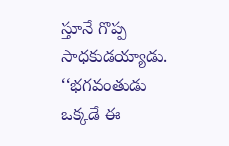స్తూనే గొప్ప సాధకుడయ్యాడు. ‘‘భగవంతుడు ఒక్కడే ఈ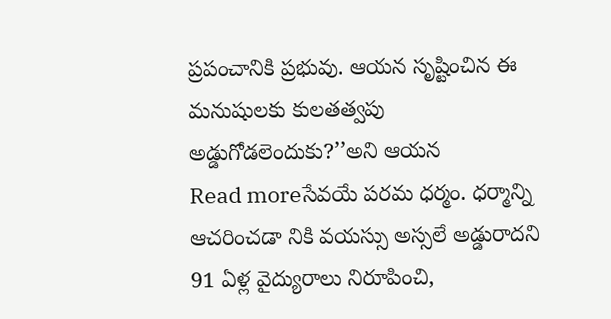ప్రపంచానికి ప్రభువు. ఆయన సృష్టించిన ఈ మనుషులకు కులతత్వపు అడ్డుగోడలెందుకు?’’అని ఆయన
Read moreసేవయే పరమ ధర్మం. ధర్మాన్ని ఆచరించడా నికి వయస్సు అస్సలే అడ్డురాదని 91 ఏళ్ల వైద్యురాలు నిరూపించి,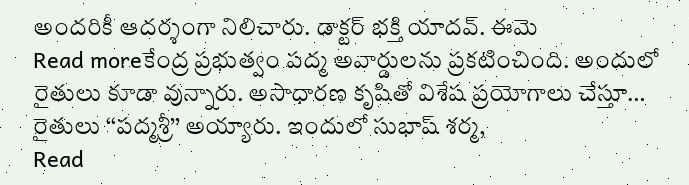అందరికీ ఆదర్శంగా నిలిచారు. డాక్టర్ భక్తి యాదవ్. ఈమె
Read moreకేంద్ర ప్రభుత్వం పద్మ అవార్డులను ప్రకటించింది. అందులో రైతులు కూడా వున్నారు. అసాధారణ కృషితో విశేష ప్రయోగాలు చేస్తూ… రైతులు ‘‘పద్మశ్రీ’’ అయ్యారు. ఇందులో సుభాష్ శర్మ,
Read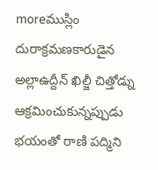moreముస్లిం దురాక్రమణకారుడైన అల్లాఉద్దీన్ ఖిల్జీ చిత్తోడ్ను ఆక్రమించుకున్నప్పుడు భయంతో రాణి పద్మిని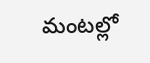మంటల్లో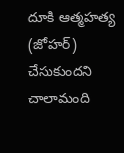దూకి ఆత్మహత్య (జోహర్) చేసుకుందని చాలామంది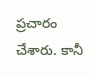ప్రచారం చేశారు. కానీ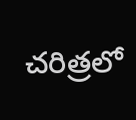చరిత్రలో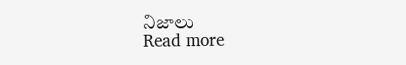నిజాలు
Read more